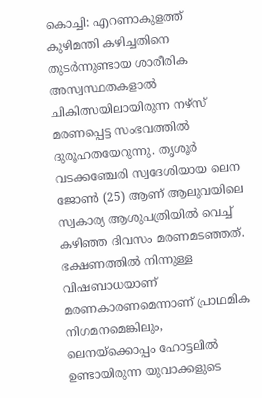കൊച്ചി: എറണാകുളത്ത് കുഴിമന്തി കഴിച്ചതിനെ തുടർന്നുണ്ടായ ശാരീരിക അസ്വസ്ഥതകളാൽ ചികിത്സയിലായിരുന്ന നഴ്സ് മരണപ്പെട്ട സംഭവത്തിൽ ദുരൂഹതയേറുന്നു. തൃശൂർ വടക്കഞ്ചേരി സ്വദേശിയായ ലെന ജോൺ (25) ആണ് ആലുവയിലെ സ്വകാര്യ ആശുപത്രിയിൽ വെച്ച് കഴിഞ്ഞ ദിവസം മരണമടഞ്ഞത്. ഭക്ഷണത്തിൽ നിന്നുള്ള വിഷബാധയാണ് മരണകാരണമെന്നാണ് പ്രാഥമിക നിഗമനമെങ്കിലും, ലെനയ്ക്കൊപ്പം ഹോട്ടലിൽ ഉണ്ടായിരുന്ന യുവാക്കളുടെ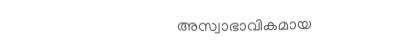അസ്വാഭാവികമായ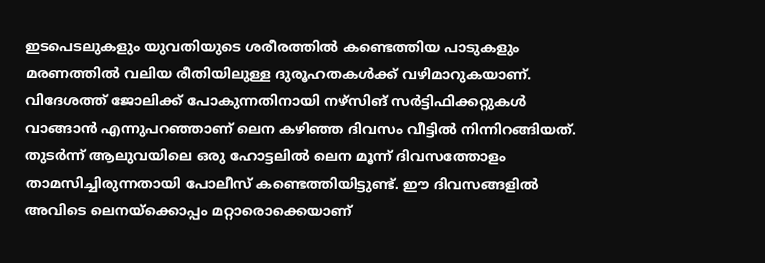ഇടപെടലുകളും യുവതിയുടെ ശരീരത്തിൽ കണ്ടെത്തിയ പാടുകളും മരണത്തിൽ വലിയ രീതിയിലുള്ള ദുരൂഹതകൾക്ക് വഴിമാറുകയാണ്.
വിദേശത്ത് ജോലിക്ക് പോകുന്നതിനായി നഴ്സിങ് സർട്ടിഫിക്കറ്റുകൾ വാങ്ങാൻ എന്നുപറഞ്ഞാണ് ലെന കഴിഞ്ഞ ദിവസം വീട്ടിൽ നിന്നിറങ്ങിയത്. തുടർന്ന് ആലുവയിലെ ഒരു ഹോട്ടലിൽ ലെന മൂന്ന് ദിവസത്തോളം താമസിച്ചിരുന്നതായി പോലീസ് കണ്ടെത്തിയിട്ടുണ്ട്. ഈ ദിവസങ്ങളിൽ അവിടെ ലെനയ്ക്കൊപ്പം മറ്റാരൊക്കെയാണ്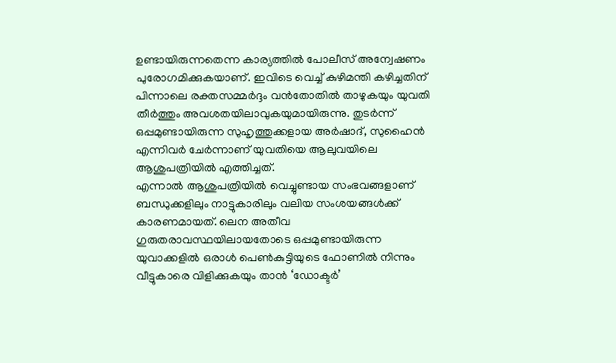ഉണ്ടായിരുന്നതെന്ന കാര്യത്തിൽ പോലീസ് അന്വേഷണം പുരോഗമിക്കുകയാണ്. ഇവിടെ വെച്ച് കുഴിമന്തി കഴിച്ചതിന് പിന്നാലെ രക്തസമ്മർദ്ദം വൻതോതിൽ താഴുകയും യുവതി തീർത്തും അവശതയിലാവുകയുമായിരുന്നു. തുടർന്ന് ഒപ്പമുണ്ടായിരുന്ന സുഹൃത്തുക്കളായ അർഷാദ്, സുഹൈൻ എന്നിവർ ചേർന്നാണ് യുവതിയെ ആലുവയിലെ ആശുപത്രിയിൽ എത്തിച്ചത്.
എന്നാൽ ആശുപത്രിയിൽ വെച്ചുണ്ടായ സംഭവങ്ങളാണ് ബന്ധുക്കളിലും നാട്ടുകാരിലും വലിയ സംശയങ്ങൾക്ക് കാരണമായത്. ലെന അതീവ ഗുരുതരാവസ്ഥയിലായതോടെ ഒപ്പമുണ്ടായിരുന്ന യുവാക്കളിൽ ഒരാൾ പെൺകുട്ടിയുടെ ഫോണിൽ നിന്നും വീട്ടുകാരെ വിളിക്കുകയും താൻ ‘ഡോക്ടർ’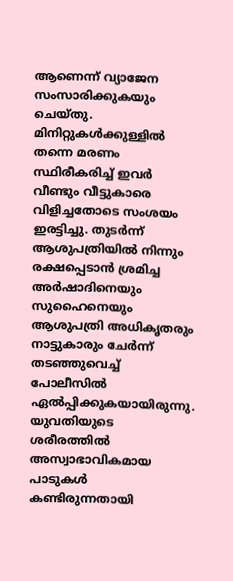ആണെന്ന് വ്യാജേന സംസാരിക്കുകയും ചെയ്തു. മിനിറ്റുകൾക്കുള്ളിൽ തന്നെ മരണം സ്ഥിരീകരിച്ച് ഇവർ വീണ്ടും വീട്ടുകാരെ വിളിച്ചതോടെ സംശയം ഇരട്ടിച്ചു. തുടർന്ന് ആശുപത്രിയിൽ നിന്നും രക്ഷപ്പെടാൻ ശ്രമിച്ച അർഷാദിനെയും സുഹൈനെയും ആശുപത്രി അധികൃതരും നാട്ടുകാരും ചേർന്ന് തടഞ്ഞുവെച്ച് പോലീസിൽ ഏൽപ്പിക്കുകയായിരുന്നു. യുവതിയുടെ ശരീരത്തിൽ അസ്വാഭാവികമായ പാടുകൾ കണ്ടിരുന്നതായി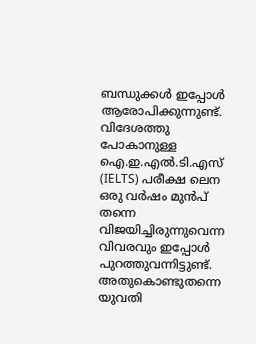ബന്ധുക്കൾ ഇപ്പോൾ ആരോപിക്കുന്നുണ്ട്.
വിദേശത്തു പോകാനുള്ള ഐ.ഇ.എൽ.ടി.എസ് (IELTS) പരീക്ഷ ലെന ഒരു വർഷം മുൻപ് തന്നെ വിജയിച്ചിരുന്നുവെന്ന വിവരവും ഇപ്പോൾ പുറത്തുവന്നിട്ടുണ്ട്. അതുകൊണ്ടുതന്നെ യുവതി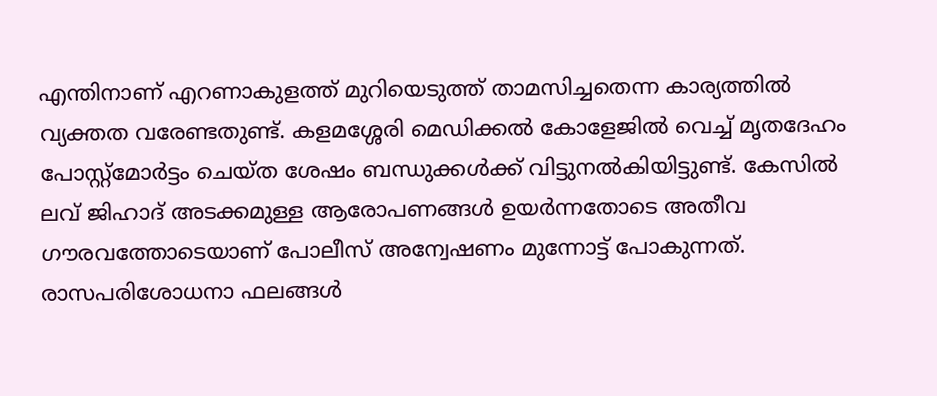എന്തിനാണ് എറണാകുളത്ത് മുറിയെടുത്ത് താമസിച്ചതെന്ന കാര്യത്തിൽ വ്യക്തത വരേണ്ടതുണ്ട്. കളമശ്ശേരി മെഡിക്കൽ കോളേജിൽ വെച്ച് മൃതദേഹം പോസ്റ്റ്മോർട്ടം ചെയ്ത ശേഷം ബന്ധുക്കൾക്ക് വിട്ടുനൽകിയിട്ടുണ്ട്. കേസിൽ ലവ് ജിഹാദ് അടക്കമുള്ള ആരോപണങ്ങൾ ഉയർന്നതോടെ അതീവ ഗൗരവത്തോടെയാണ് പോലീസ് അന്വേഷണം മുന്നോട്ട് പോകുന്നത്. രാസപരിശോധനാ ഫലങ്ങൾ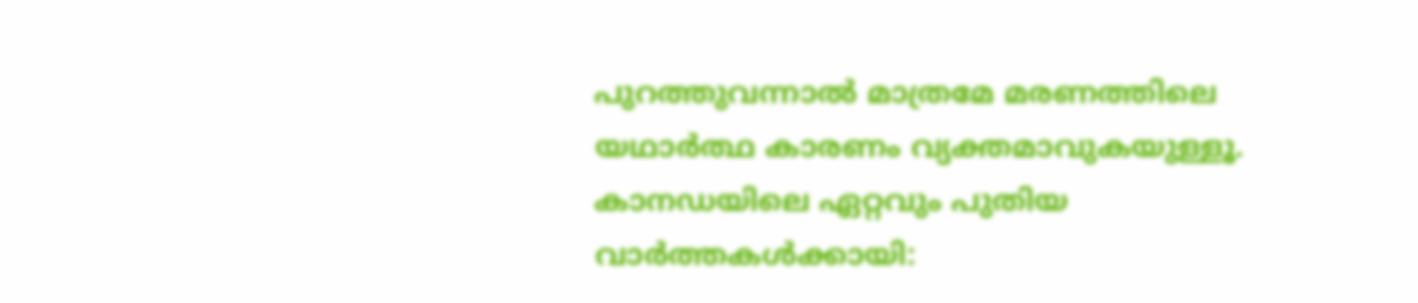പുറത്തുവന്നാൽ മാത്രമേ മരണത്തിലെ യഥാർത്ഥ കാരണം വ്യക്തമാവുകയുള്ളൂ.
കാനഡയിലെ ഏറ്റവും പുതിയ വാർത്തകൾക്കായി: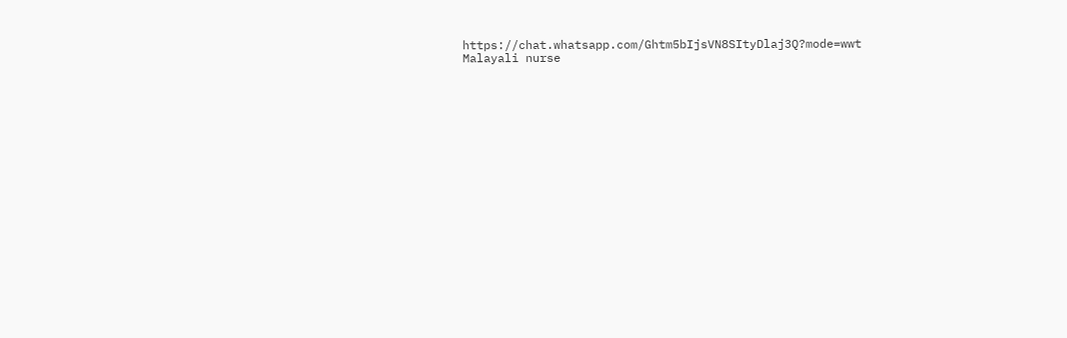https://chat.whatsapp.com/Ghtm5bIjsVN8SItyDlaj3Q?mode=wwt
Malayali nurse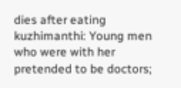dies after eating kuzhimanthi: Young men who were with her pretended to be doctors;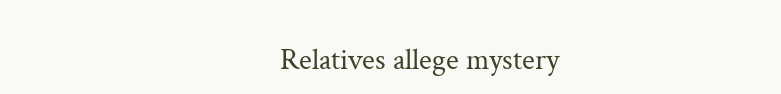Relatives allege mystery